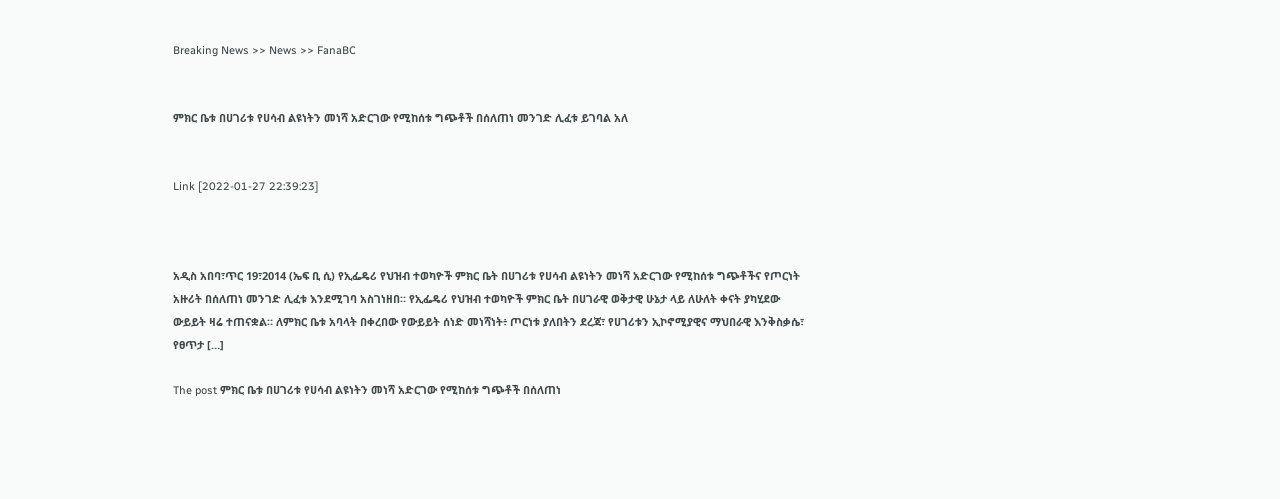Breaking News >> News >> FanaBC


ምክር ቤቱ በሀገሪቱ የሀሳብ ልዩነትን መነሻ አድርገው የሚከሰቱ ግጭቶች በሰለጠነ መንገድ ሊፈቱ ይገባል አለ


Link [2022-01-27 22:39:23]



አዲስ አበባ፣ጥር 19፣2014 (ኤፍ ቢ ሲ) የኢፌዴሪ የህዝብ ተወካዮች ምክር ቤት በሀገሪቱ የሀሳብ ልዩነትን መነሻ አድርገው የሚከሰቱ ግጭቶችና የጦርነት አዙሪት በሰለጠነ መንገድ ሊፈቱ እንደሚገባ አስገነዘበ። የኢፌዴሪ የህዝብ ተወካዮች ምክር ቤት በሀገራዊ ወቅታዊ ሁኔታ ላይ ለሁለት ቀናት ያካሂደው ውይይት ዛሬ ተጠናቋል። ለምክር ቤቱ አባላት በቀረበው የውይይት ሰነድ መነሻነት፥ ጦርነቱ ያለበትን ደረጃ፣ የሀገሪቱን ኢኮኖሚያዊና ማህበራዊ እንቅስቃሴ፣ የፀጥታ […]

The post ምክር ቤቱ በሀገሪቱ የሀሳብ ልዩነትን መነሻ አድርገው የሚከሰቱ ግጭቶች በሰለጠነ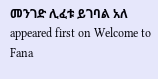መንገድ ሊፈቱ ይገባል አለ appeared first on Welcome to Fana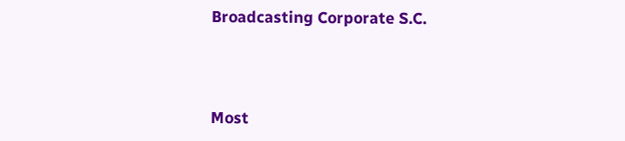Broadcasting Corporate S.C.



Most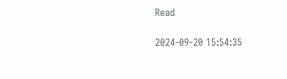Read

2024-09-20 15:54:35